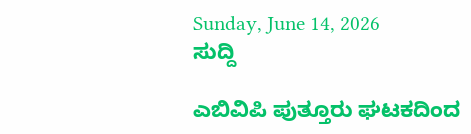Sunday, June 14, 2026
ಸುದ್ದಿ

ಎಬಿವಿಪಿ ಪುತ್ತೂರು ಘಟಕದಿಂದ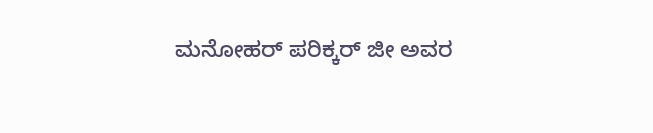ಮನೋಹರ್ ಪರಿಕ್ಕರ್ ಜೀ ಅವರ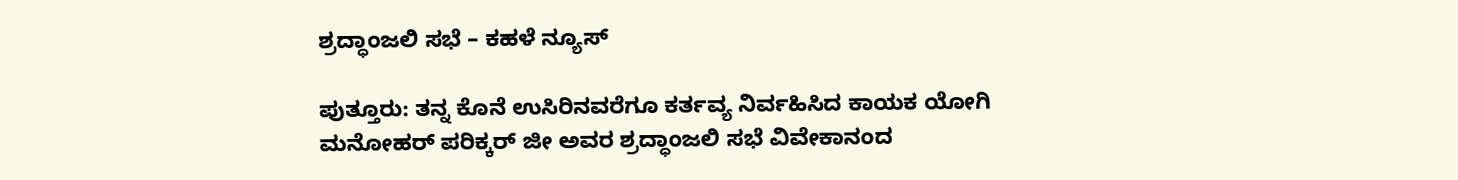ಶ್ರದ್ಧಾಂಜಲಿ ಸಭೆ – ಕಹಳೆ ನ್ಯೂಸ್

ಪುತ್ತೂರು: ತನ್ನ ಕೊನೆ ಉಸಿರಿನವರೆಗೂ ಕರ್ತವ್ಯ ನಿರ್ವಹಿಸಿದ ಕಾಯಕ ಯೋಗಿ ಮನೋಹರ್ ಪರಿಕ್ಕರ್ ಜೀ ಅವರ ಶ್ರದ್ಧಾಂಜಲಿ ಸಭೆ ವಿವೇಕಾನಂದ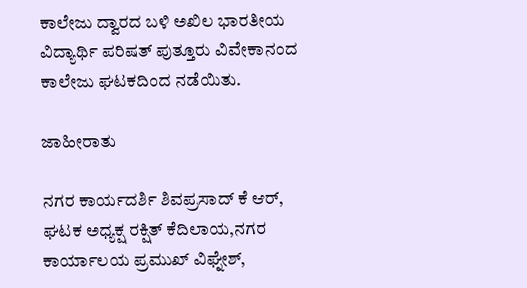ಕಾಲೇಜು ದ್ವಾರದ ಬಳಿ ಅಖಿಲ ಭಾರತೀಯ ವಿದ್ಯಾರ್ಥಿ ಪರಿಷತ್ ಪುತ್ತೂರು ವಿವೇಕಾನಂದ ಕಾಲೇಜು ಘಟಕದಿಂದ ನಡೆಯಿತು.

ಜಾಹೀರಾತು

ನಗರ ಕಾರ್ಯದರ್ಶಿ ಶಿವಪ್ರಸಾದ್ ಕೆ ಆರ್, ಘಟಕ ಅಧ್ಯಕ್ಷ ರಕ್ಷಿತ್ ಕೆದಿಲಾಯ,ನಗರ ಕಾರ್ಯಾಲಯ ಪ್ರಮುಖ್ ವಿಘ್ನೇಶ್,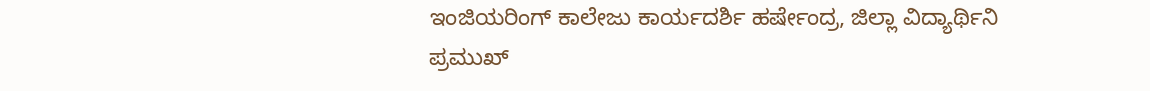ಇಂಜಿಯರಿಂಗ್ ಕಾಲೇಜು ಕಾರ್ಯದರ್ಶಿ ಹರ್ಷೇಂದ್ರ, ಜಿಲ್ಲಾ ವಿದ್ಯಾರ್ಥಿನಿ ಪ್ರಮುಖ್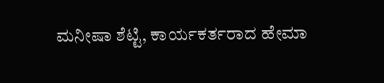ಮನೀಷಾ ಶೆಟ್ಟಿ, ಕಾರ್ಯಕರ್ತರಾದ ಹೇಮಾ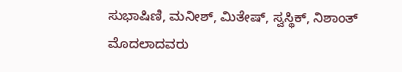ಸುಭಾಷಿಣಿ, ಮನೀಶ್, ಮಿತೇಷ್, ಸ್ವಸ್ಥಿಕ್, ನಿಶಾಂತ್ ಮೊದಲಾದವರು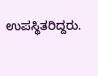ಉಪಸ್ಥಿತರಿದ್ದರು.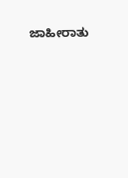ಜಾಹೀರಾತು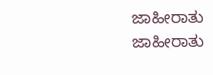ಜಾಹೀರಾತು
ಜಾಹೀರಾತು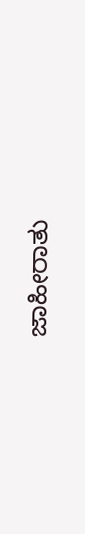ಜಾಹೀರಾತು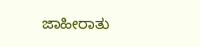ಜಾಹೀರಾತು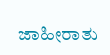ಜಾಹೀರಾತು